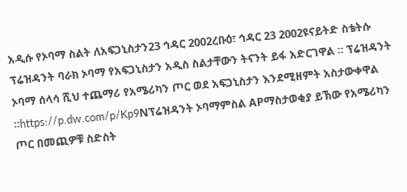አዲሱ የኦባማ ስልት ለአፍጋኒስታን23 ኅዳር 2002ረቡዕ፣ ኅዳር 23 2002ዩናይትድ ስቴትሱ ፕሬዝዳንት ባራክ ኦባማ የአፍጋኒስታን አዲስ ስልታቸውን ትናንት ይፋ አድርገዋል ። ፕሬዝዳንት ኦባማ ሰላሳ ሺህ ተጨማሪ የአሜሪካን ጦር ወደ አፍጋኒስታን እንደሚዘምት አስታውቀዋል ።https://p.dw.com/p/Kp9Nፕሬዝዳንት ኦባማምስል APማስታወቂያ ይኽው የአሜሪካን ጦር በመጪዎቹ ስድስት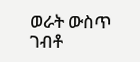ወራት ውስጥ ገብቶ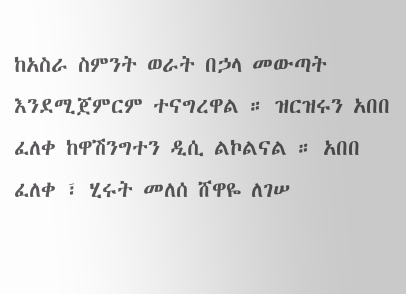ከአስራ ስምንት ወራት በኃላ መውጣት እንደሚጀምርም ተናግረዋል ። ዝርዝሩን አበበ ፈለቀ ከዋሽንግተን ዲሲ ልኮልናል ። አበበ ፈለቀ ፣ ሂሩት መለሰ ሸዋዬ ለገሠ